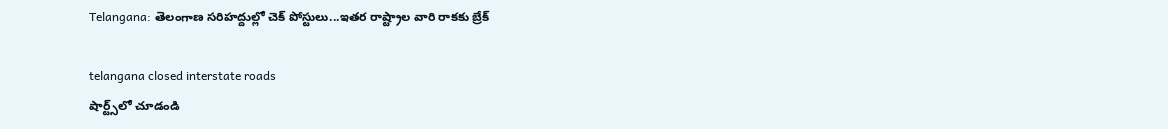Telangana: తెలంగాణ సరిహద్దుల్లో చెక్‌ పోస్టులు...ఇతర రాష్ట్రాల వారి రాకకు బ్రేక్‌

telangana closed interstate roads
షార్ట్స్‌లో చూడండి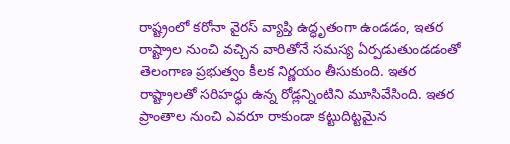రాష్ట్రంలో కరోనా వైరస్‌ వ్యాప్తి ఉద్ధృతంగా ఉండడం, ఇతర రాష్ట్రాల నుంచి వచ్చిన వారితోనే సమస్య ఏర్పడుతుండడంతో తెలంగాణ ప్రభుత్వం కీలక నిర్ణయం తీసుకుంది. ఇతర రాష్ట్రాలతో సరిహద్ధు ఉన్న రోడ్లన్నింటిని మూసివేసింది. ఇతర ప్రాంతాల నుంచి ఎవరూ రాకుండా కట్టుదిట్టమైన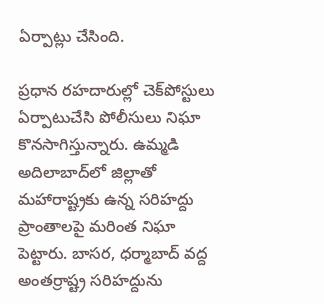ఏర్పాట్లు చేసింది.

ప్రధాన రహదారుల్లో చెక్‌పోస్టులు ఏర్పాటుచేసి పోలీసులు నిఘా కొనసాగిస్తున్నారు. ఉమ్మడి అదిలాబాద్‌లో జిల్లాతో మహారాష్ట్రకు ఉన్న సరిహద్దు ప్రాంతాలపై మరింత నిఘా పెట్టారు. బాసర, ధర్మాబాద్‌ వద్ద అంతర్రాష్ట్ర సరిహద్దును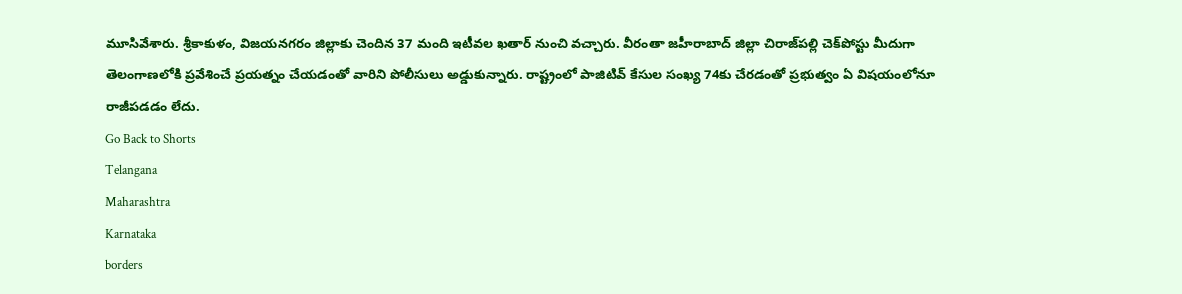మూసివేశారు. శ్రీకాకుళం, విజయనగరం జిల్లాకు చెందిన 37 మంది ఇటీవల ఖతార్‌ నుంచి వచ్చారు. వీరంతా జహీరాబాద్‌ జిల్లా చిరాజ్‌పల్లి చెక్‌పోస్టు మీదుగా తెలంగాణలోకి ప్రవేశించే ప్రయత్నం చేయడంతో వారిని పోలీసులు అడ్డుకున్నారు. రాష్ట్రంలో పాజిటివ్‌ కేసుల సంఖ్య 74కు చేరడంతో ప్రభుత్వం ఏ విషయంలోనూ రాజీపడడం లేదు.
Go Back to Shorts
Telangana
Maharashtra
Karnataka
borders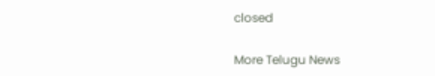closed

More Telugu News